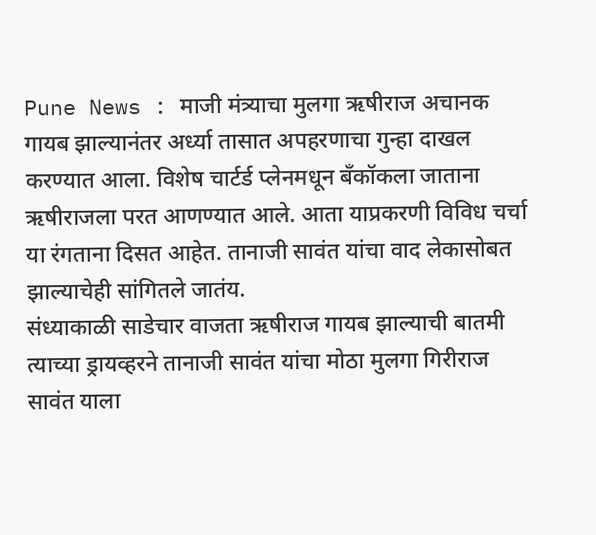Pune News : माजी मंत्र्याचा मुलगा ऋषीराज अचानक गायब झाल्यानंतर अर्ध्या तासात अपहरणाचा गुन्हा दाखल करण्यात आला. विशेष चार्टर्ड प्लेनमधून बँकॉकला जाताना ऋषीराजला परत आणण्यात आले. आता याप्रकरणी विविध चर्चा या रंगताना दिसत आहेत. तानाजी सावंत यांचा वाद लेकासोबत झाल्याचेही सांगितले जातंय.
संध्याकाळी साडेचार वाजता ऋषीराज गायब झाल्याची बातमी त्याच्या ड्रायव्हरने तानाजी सावंत यांचा मोठा मुलगा गिरीराज सावंत याला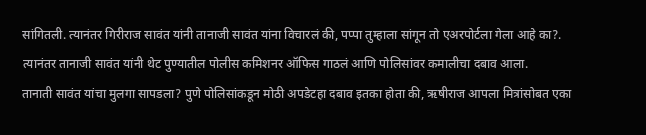सांगितली. त्यानंतर गिरीराज सावंत यांनी तानाजी सावंत यांना विचारलं की, पप्पा तुम्हाला सांगून तो एअरपोर्टला गेला आहे का?. त्यानंतर तानाजी सावंत यांनी थेट पुण्यातील पोलीस कमिशनर ऑफिस गाठलं आणि पोलिसांवर कमालीचा दबाव आला.
तानाती सावंत यांचा मुलगा सापडला? पुणे पोलिसांकडून मोठी अपडेटहा दबाव इतका होता की, ऋषीराज आपला मित्रांसोबत एका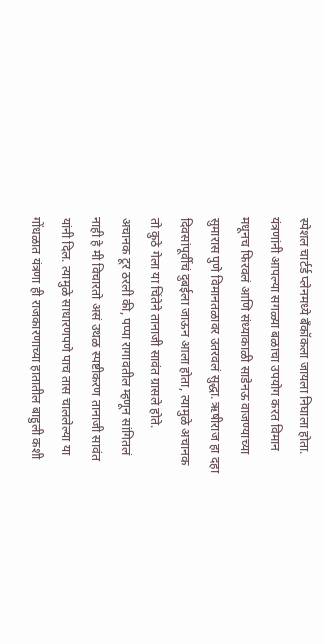स्पेशल चार्टर्ड प्लेनमध्ये बँकॉकला जायला निघाला होता. यंत्रणांनी आपल्या सगळ्या बळाचा उपयोग करत विमान मधूनच फिरवलं आणि संध्याकाळी साडेनऊ वाजण्याच्या सुमारास पुणे विमानतळावर उतरवलं सुद्धा. ऋषीराज हा दहा दिवसांपूर्वीचं दुबईला जाऊन आला होता, त्यामुळे अचानक तो कुठे गेला या चिंतेने तानाजी सावंत ग्रासले होते.
अचानक टूर ठरली की, पप्पा रागावतील म्हणून सांगितलं नाही हे मी विचारतो असं उथळ स्पष्टीकरण तानाजी सावंत यांनी दिल. त्यामुळे साधारणपणे पाच तास चाललेल्या या गोंधळात यंत्रणा ही राजकारणाच्या हातातील बाहुली कशी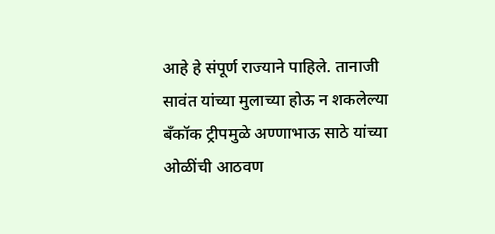आहे हे संपूर्ण राज्याने पाहिले. तानाजी सावंत यांच्या मुलाच्या होऊ न शकलेल्या बँकॉक ट्रीपमुळे अण्णाभाऊ साठे यांच्या ओळींची आठवण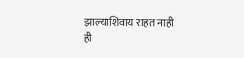झाल्याशिवाय राहत नाही
ही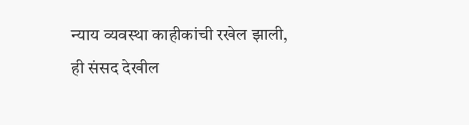न्याय व्यवस्था काहीकांची रखेल झाली,
ही संसद देखील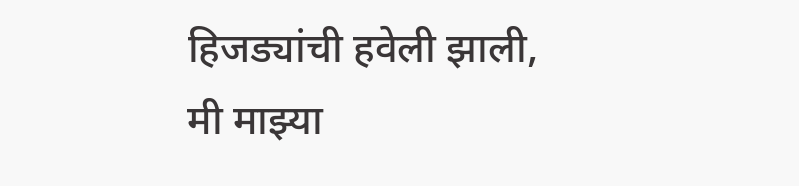हिजड्यांची हवेली झाली,
मी माझ्या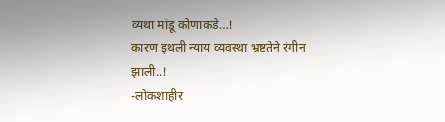व्यथा मांडू कोणाकडे…!
कारण इथली न्याय व्यवस्था भ्रष्टतेने रंगीन झाली..!
-लोकशाहीर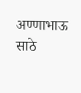अण्णाभाऊ साठे